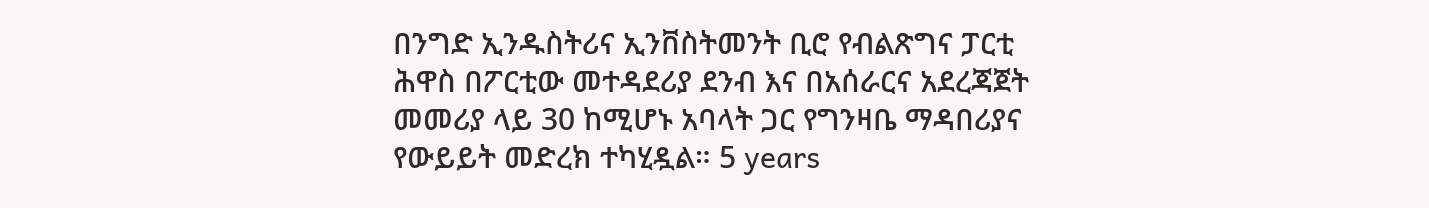በንግድ ኢንዱስትሪና ኢንቨስትመንት ቢሮ የብልጽግና ፓርቲ ሕዋስ በፖርቲው መተዳደሪያ ደንብ እና በአሰራርና አደረጃጀት መመሪያ ላይ 30 ከሚሆኑ አባላት ጋር የግንዛቤ ማዳበሪያና የውይይት መድረክ ተካሂዷል። 5 years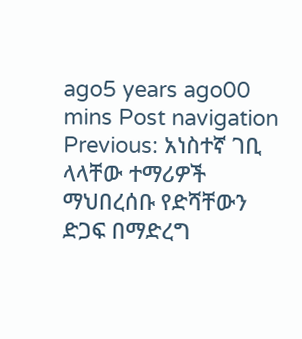ago5 years ago00 mins Post navigation Previous: አነስተኛ ገቢ ላላቸው ተማሪዎች ማህበረሰቡ የድሻቸውን ድጋፍ በማድረግ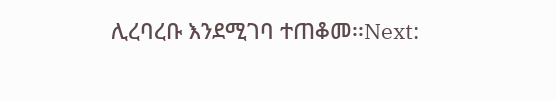ሊረባረቡ እንደሚገባ ተጠቆመ፡፡Next: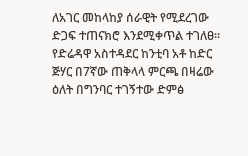ለአገር መከላከያ ሰራዊት የሚደረገው ድጋፍ ተጠናክሮ እንደሚቀጥል ተገለፀ።
የድሬዳዋ አስተዳደር ከንቲባ አቶ ከድር ጅሃር በ7ኛው ጠቅላላ ምርጫ በዛሬው ዕለት በግንባር ተገኝተው ድምፅ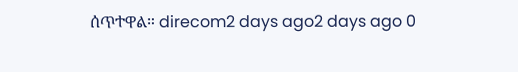ሰጥተዋል። direcom2 days ago2 days ago 0